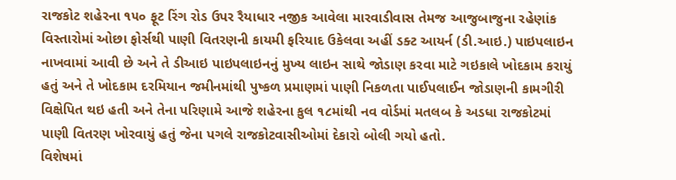રાજકોટ શહેરના ૧૫૦ ફૂટ રિંગ રોડ ઉપર રૈયાધાર નજીક આવેલા મારવાડીવાસ તેમજ આજુબાજુના રહેણાંક વિસ્તારોમાં ઓછા ફોર્સથી પાણી વિતરણની કાયમી ફરિયાદ ઉકેલવા અહીં ડક્ટ આયર્ન (ડી.આઇ.) પાઇપલાઇન નાખવામાં આવી છે અને તે ડીઆઇ પાઇપલાઇનનું મુખ્ય લાઇન સાથે જોડાણ કરવા માટે ગઇકાલે ખોદકામ કરાયું હતું અને તે ખોદકામ દરમિયાન જમીનમાંથી પુષ્કળ પ્રમાણમાં પાણી નિકળતા પાઈપલાઈન જોડાણની કામગીરી વિક્ષેપિત થઇ હતી અને તેના પરિણામે આજે શહેરના કુલ ૧૮માંથી નવ વોર્ડમાં મતલબ કે અડધા રાજકોટમાં પાણી વિતરણ ખોરવાયું હતું જેના પગલે રાજકોટવાસીઓમાં દેકારો બોલી ગયો હતો.
વિશેષમાં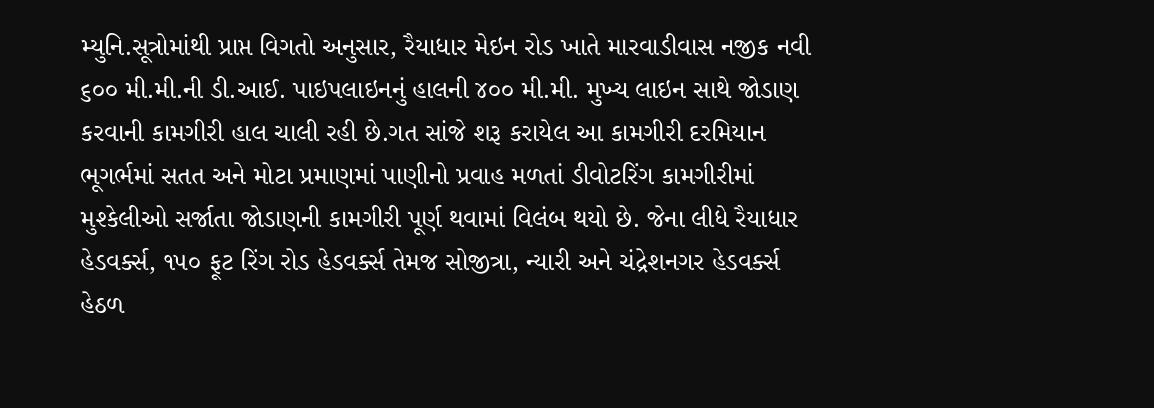મ્યુનિ.સૂત્રોમાંથી પ્રાપ્ત વિગતો અનુસાર, રૈયાધાર મેઇન રોડ ખાતે મારવાડીવાસ નજીક નવી ૬૦૦ મી.મી.ની ડી.આઈ. પાઇપલાઇનનું હાલની ૪૦૦ મી.મી. મુખ્ય લાઇન સાથે જોડાણ કરવાની કામગીરી હાલ ચાલી રહી છે.ગત સાંજે શરૂ કરાયેલ આ કામગીરી દરમિયાન ભૂગર્ભમાં સતત અને મોટા પ્રમાણમાં પાણીનો પ્રવાહ મળતાં ડીવોટરિંગ કામગીરીમાં મુશ્કેલીઓ સર્જાતા જોડાણની કામગીરી પૂર્ણ થવામાં વિલંબ થયો છે. જેના લીધે રૈયાધાર હેડવર્ક્સ, ૧૫૦ ફૂટ રિંગ રોડ હેડવર્ક્સ તેમજ સોજીત્રા, ન્યારી અને ચંદ્રેશનગર હેડવર્ક્સ હેઠળ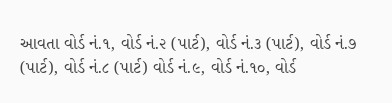આવતા વોર્ડ નં.૧, વોર્ડ નં.૨ (પાર્ટ), વોર્ડ નં.૩ (પાર્ટ), વોર્ડ નં.૭ (પાર્ટ), વોર્ડ નં.૮ (પાર્ટ) વોર્ડ નં.૯, વોર્ડ નં.૧૦, વોર્ડ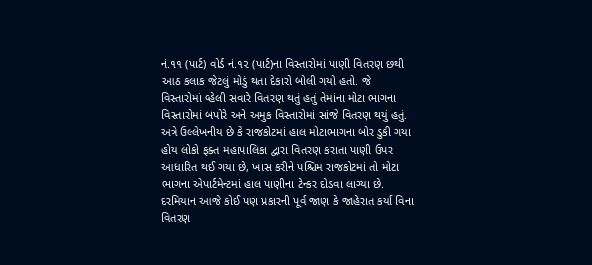નં.૧૧ (પાર્ટ) વોર્ડ નં.૧૨ (પાર્ટ)ના વિસ્તારોમાં પાણી વિતરણ છથી આઠ કલાક જેટલું મોડું થતા દેકારો બોલી ગયો હતો. જે વિસ્તારોમાં વ્હેલી સવારે વિતરણ થતું હતું તેમાંના મોટા ભાગના વિસ્તારોમાં બપોરે અને અમુક વિસ્તારોમાં સાંજે વિતરણ થયું હતું.
અત્રે ઉલ્લેખનીય છે કે રાજકોટમાં હાલ મોટાભાગના બોર ડુકી ગયા હોય લોકો ફક્ત મહાપાલિકા દ્વારા વિતરણ કરાતા પાણી ઉપર આધારિત થઈ ગયા છે, ખાસ કરીને પશ્ચિમ રાજકોટમાં તો મોટા ભાગના એપાર્ટમેન્ટમાં હાલ પાણીના ટેન્કર દોડવા લાગ્યા છે. દરમિયાન આજે કોઈ પણ પ્રકારની પૂર્વ જાણ કે જાહેરાત કર્યા વિના વિતરણ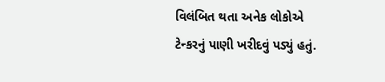વિલંબિત થતા અનેક લોકોએ ટેન્કરનું પાણી ખરીદવું પડ્યું હતું.